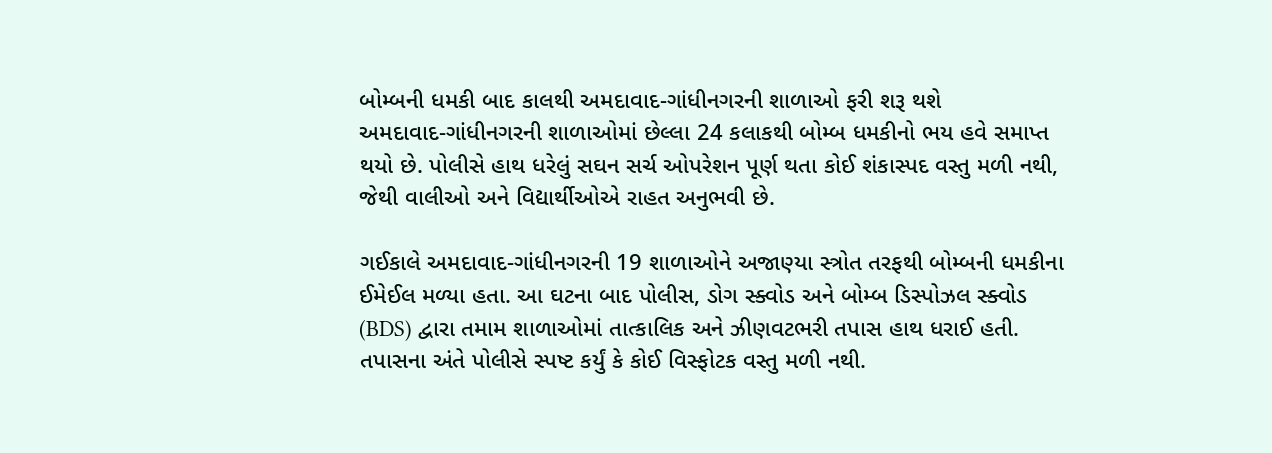બોમ્બની ધમકી બાદ કાલથી અમદાવાદ-ગાંધીનગરની શાળાઓ ફરી શરૂ થશે
અમદાવાદ-ગાંધીનગરની શાળાઓમાં છેલ્લા 24 કલાકથી બોમ્બ ધમકીનો ભય હવે સમાપ્ત થયો છે. પોલીસે હાથ ધરેલું સઘન સર્ચ ઓપરેશન પૂર્ણ થતા કોઈ શંકાસ્પદ વસ્તુ મળી નથી, જેથી વાલીઓ અને વિદ્યાર્થીઓએ રાહત અનુભવી છે.

ગઈકાલે અમદાવાદ-ગાંધીનગરની 19 શાળાઓને અજાણ્યા સ્ત્રોત તરફથી બોમ્બની ધમકીના ઈમેઈલ મળ્યા હતા. આ ઘટના બાદ પોલીસ, ડોગ સ્ક્વોડ અને બોમ્બ ડિસ્પોઝલ સ્ક્વોડ (BDS) દ્વારા તમામ શાળાઓમાં તાત્કાલિક અને ઝીણવટભરી તપાસ હાથ ધરાઈ હતી.
તપાસના અંતે પોલીસે સ્પષ્ટ કર્યું કે કોઈ વિસ્ફોટક વસ્તુ મળી નથી.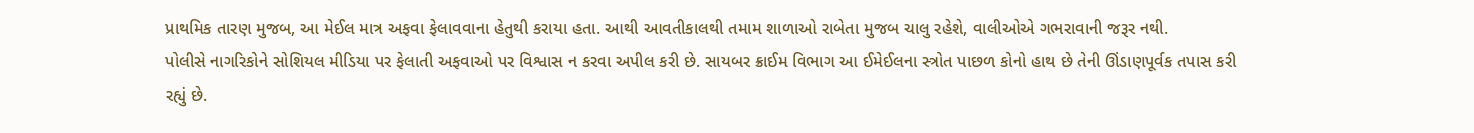પ્રાથમિક તારણ મુજબ, આ મેઈલ માત્ર અફવા ફેલાવવાના હેતુથી કરાયા હતા. આથી આવતીકાલથી તમામ શાળાઓ રાબેતા મુજબ ચાલુ રહેશે, વાલીઓએ ગભરાવાની જરૂર નથી.
પોલીસે નાગરિકોને સોશિયલ મીડિયા પર ફેલાતી અફવાઓ પર વિશ્વાસ ન કરવા અપીલ કરી છે. સાયબર ક્રાઈમ વિભાગ આ ઈમેઈલના સ્ત્રોત પાછળ કોનો હાથ છે તેની ઊંડાણપૂર્વક તપાસ કરી રહ્યું છે.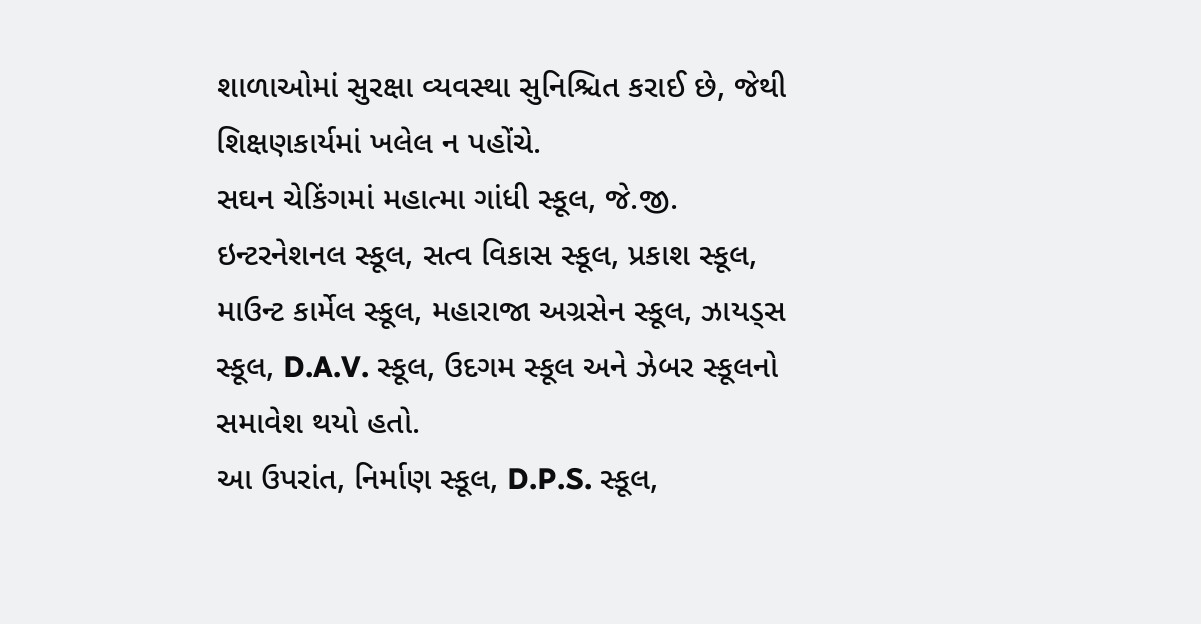શાળાઓમાં સુરક્ષા વ્યવસ્થા સુનિશ્ચિત કરાઈ છે, જેથી શિક્ષણકાર્યમાં ખલેલ ન પહોંચે.
સઘન ચેકિંગમાં મહાત્મા ગાંધી સ્કૂલ, જે.જી. ઇન્ટરનેશનલ સ્કૂલ, સત્વ વિકાસ સ્કૂલ, પ્રકાશ સ્કૂલ, માઉન્ટ કાર્મેલ સ્કૂલ, મહારાજા અગ્રસેન સ્કૂલ, ઝાયડ્સ સ્કૂલ, D.A.V. સ્કૂલ, ઉદગમ સ્કૂલ અને ઝેબર સ્કૂલનો સમાવેશ થયો હતો.
આ ઉપરાંત, નિર્માણ સ્કૂલ, D.P.S. સ્કૂલ,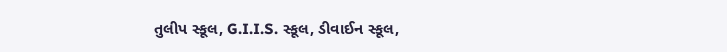તુલીપ સ્કૂલ, G.I.I.S. સ્કૂલ, ડીવાઈન સ્કૂલ,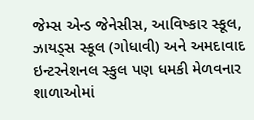જેમ્સ એન્ડ જેનેસીસ, આવિષ્કાર સ્કૂલ, ઝાયડ્સ સ્કૂલ (ગોધાવી) અને અમદાવાદ ઇન્ટરનેશનલ સ્કુલ પણ ધમકી મેળવનાર શાળાઓમાં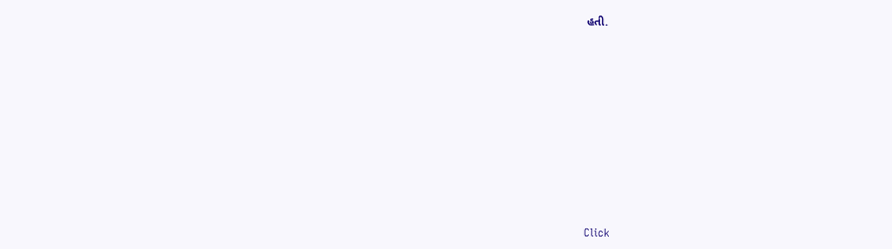હતી.












Click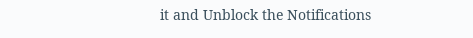it and Unblock the Notifications